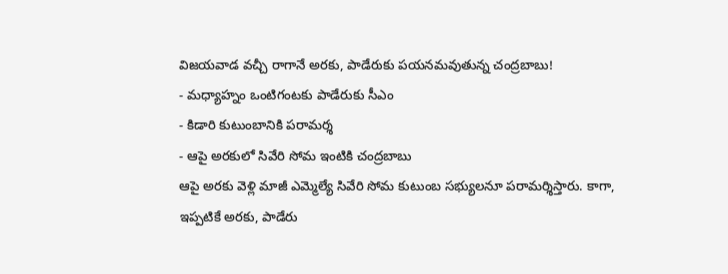విజయవాడ వచ్చీ రాగానే అరకు, పాడేరుకు పయనమవుతున్న చంద్రబాబు!
- మధ్యాహ్నం ఒంటిగంటకు పాడేరుకు సీఎం
- కిడారి కుటుంబానికి పరామర్శ
- ఆపై అరకులో సివేరి సోమ ఇంటికి చంద్రబాబు
ఆపై అరకు వెళ్లి మాజీ ఎమ్మెల్యే సివేరి సోమ కుటుంబ సభ్యులనూ పరామర్శిస్తారు. కాగా, ఇప్పటికే అరకు, పాడేరు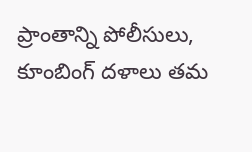ప్రాంతాన్ని పోలీసులు, కూంబింగ్ దళాలు తమ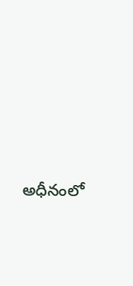అధీనంలో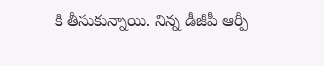కి తీసుకున్నాయి. నిన్న డీజీపీ ఆర్పీ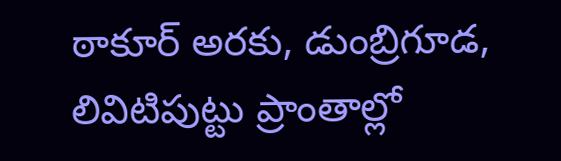ఠాకూర్ అరకు, డుంబ్రిగూడ, లివిటిపుట్టు ప్రాంతాల్లో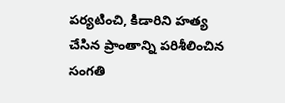పర్యటించి, కిడారిని హత్య చేసిన ప్రాంతాన్ని పరిశీలించిన సంగతి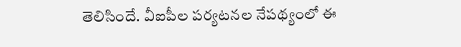తెలిసిందే. వీఐపీల పర్యటనల నేపథ్యంలో ఈ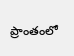ప్రాంతంలో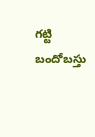గట్టి బందోబస్తు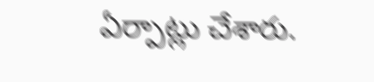ఏర్పాట్లు చేశారు.